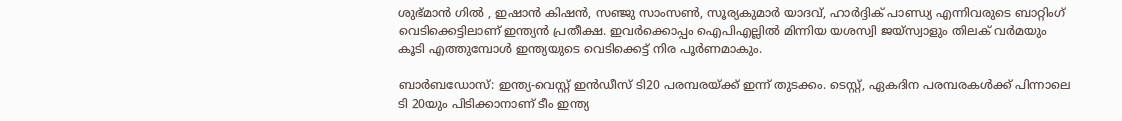ശുഭ്മാൻ ഗിൽ , ഇഷാൻ കിഷൻ, സഞ്ജു സാംസണ്‍, സൂര്യകുമാര്‍ യാദവ്, ഹാര്‍ദ്ദിക് പാണ്ഡ്യ എന്നിവരുടെ ബാറ്റിംഗ് വെടിക്കെട്ടിലാണ് ഇന്ത്യന്‍ പ്രതീക്ഷ. ഇവര്‍ക്കൊപ്പം ഐപിഎല്ലില്‍ മിന്നിയ യശസ്വി ജയ്സ്വാളും തിലക് വര്‍മയും കൂടി എത്തുമ്പോള്‍ ഇന്ത്യയുടെ വെടിക്കെട്ട് നിര പൂര്‍ണമാകും.

ബാര്‍ബഡോസ്: ഇന്ത്യ-വെസ്റ്റ് ഇൻഡീസ് ടി20 പരമ്പരയ്ക്ക് ഇന്ന് തുടക്കം. ടെസ്റ്റ്, ഏകദിന പരമ്പരകൾക്ക് പിന്നാലെ ടി 20യും പിടിക്കാനാണ് ടീം ഇന്ത്യ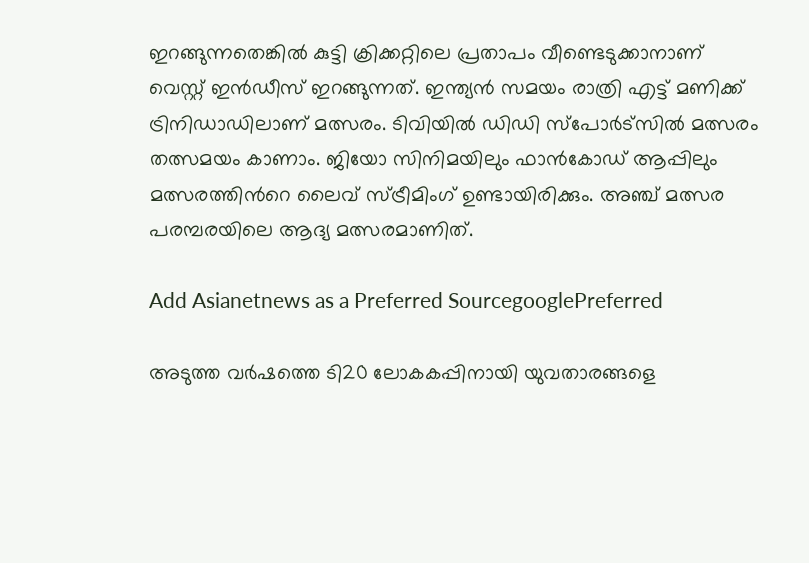ഇറങ്ങുന്നതെങ്കില്‍ കുട്ടി ക്രിക്കറ്റിലെ പ്രതാപം വീണ്ടെടുക്കാനാണ് വെസ്റ്റ് ഇൻഡീസ് ഇറങ്ങുന്നത്. ഇന്ത്യന്‍ സമയം രാത്രി എട്ട് മണിക്ക് ട്രിനിഡാഡിലാണ് മത്സരം. ടിവിയില്‍ ഡിഡി സ്പോര്‍ട്സില്‍ മത്സരം തത്സമയം കാണാം. ജിയോ സിനിമയിലും ഫാന്‍കോഡ് ആപ്പിലും മത്സരത്തിന്‍റെ ലൈവ് സ്ട്രീമിംഗ് ഉണ്ടായിരിക്കും. അ‍ഞ്ച് മത്സര പരമ്പരയിലെ ആദ്യ മത്സരമാണിത്.

Add Asianetnews as a Preferred SourcegooglePreferred

അടുത്ത വര്‍ഷത്തെ ടി20 ലോകകപ്പിനായി യുവതാരങ്ങളെ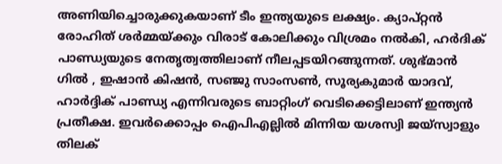അണിയിച്ചൊരുക്കുകയാണ് ടീം ഇന്ത്യയുടെ ലക്ഷ്യം. ക്യാപ്റ്റൻ രോഹിത് ശര്‍മ്മയ്ക്കും വിരാട് കോലിക്കും വിശ്രമം നൽകി, ഹര്‍ദിക് പാണ്ഡ്യയുടെ നേതൃത്വത്തിലാണ് നീലപ്പടയിറങ്ങുന്നത്. ശുഭ്മാൻ ഗിൽ , ഇഷാൻ കിഷൻ, സഞ്ജു സാംസണ്‍, സൂര്യകുമാര്‍ യാദവ്, ഹാര്‍ദ്ദിക് പാണ്ഡ്യ എന്നിവരുടെ ബാറ്റിംഗ് വെടിക്കെട്ടിലാണ് ഇന്ത്യന്‍ പ്രതീക്ഷ. ഇവര്‍ക്കൊപ്പം ഐപിഎല്ലില്‍ മിന്നിയ യശസ്വി ജയ്സ്വാളും തിലക്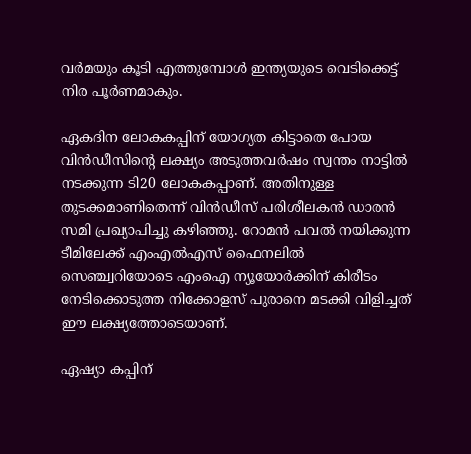വര്‍മയും കൂടി എത്തുമ്പോള്‍ ഇന്ത്യയുടെ വെടിക്കെട്ട് നിര പൂര്‍ണമാകും.

ഏകദിന ലോകകപ്പിന് യോഗ്യത കിട്ടാതെ പോയ വിൻഡീസിന്‍റെ ലക്ഷ്യം അടുത്തവര്‍ഷം സ്വന്തം നാട്ടില്‍ നടക്കുന്ന ടി20 ലോകകപ്പാണ്. അതിനുള്ള തുടക്കമാണിതെന്ന് വിന്‍ഡീസ് പരിശീലകൻ ഡാരന്‍ സമി പ്രഖ്യാപിച്ചു കഴിഞ്ഞു. റോമൻ പവൽ നയിക്കുന്ന ടീമിലേക്ക് എംഎൽഎസ് ഫൈനലിൽ സെഞ്ച്വറിയോടെ എംഐ ന്യൂയോര്‍ക്കിന് കിരീടം നേടിക്കൊടുത്ത നിക്കോളസ് പുരാനെ മടക്കി വിളിച്ചത് ഈ ലക്ഷ്യത്തോടെയാണ്.

ഏഷ്യാ കപ്പിന്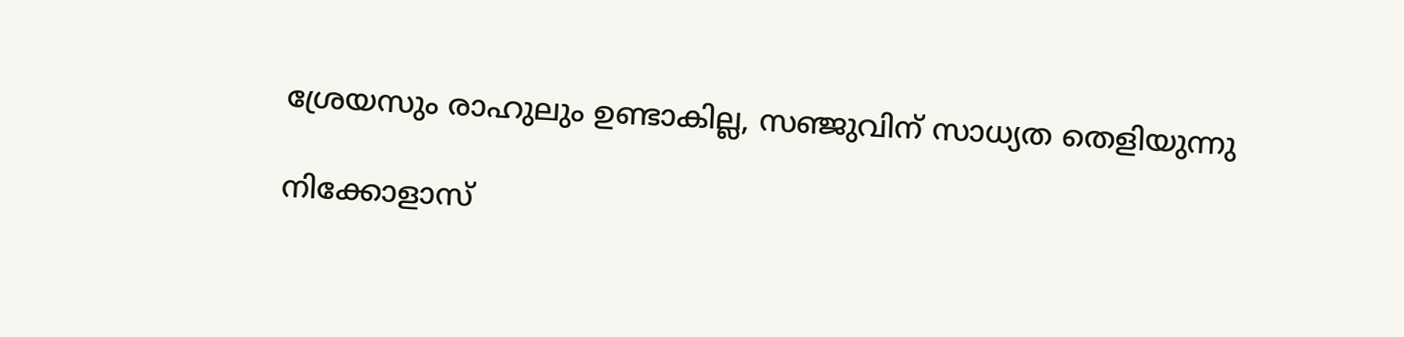ശ്രേയസും രാഹുലും ഉണ്ടാകില്ല, സഞ്ജുവിന് സാധ്യത തെളിയുന്നു

നിക്കോളാസ്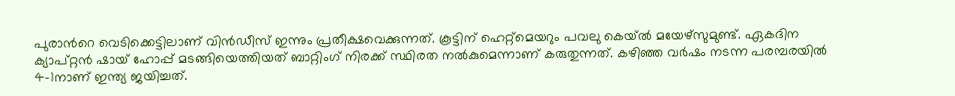പുരാന്‍റെ വെടിക്കെട്ടിലാണ് വിന്‍ഡീസ് ഇന്നും പ്രതീക്ഷവെക്കുന്നത്. കൂട്ടിന് ഹെറ്റ്മെയറും പവലു കെയ്ല്‍ മയേഴ്സുമുണ്ട്. ഏകദിന ക്യാപ്റ്റൻ ഷായ് ഹോപ്പ് മടങ്ങിയെത്തിയത് ബാറ്റിംഗ് നിരക്ക് സ്ഥിരത നല്‍കുമെന്നാണ് കരുതുന്നത്. കഴിഞ്ഞ വര്‍ഷം നടന്ന പരമ്പരയിൽ 4-1നാണ് ഇന്ത്യ ജയിച്ചത്.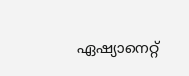ഏഷ്യാനെറ്റ്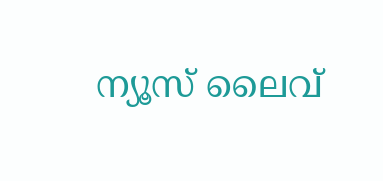ന്യൂസ് ലൈവ്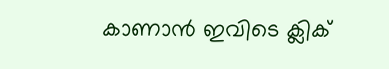കാണാന്‍ ഇവിടെ ക്ലിക്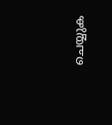ചെയ്യുക